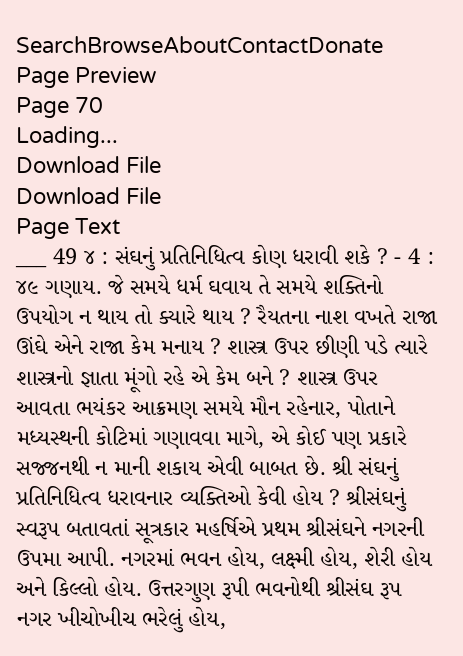SearchBrowseAboutContactDonate
Page Preview
Page 70
Loading...
Download File
Download File
Page Text
___ 49 ૪ : સંઘનું પ્રતિનિધિત્વ કોણ ધરાવી શકે ? - 4 : ૪૯ ગણાય. જે સમયે ધર્મ ઘવાય તે સમયે શક્તિનો ઉપયોગ ન થાય તો ક્યારે થાય ? રૈયતના નાશ વખતે રાજા ઊંઘે એને રાજા કેમ મનાય ? શાસ્ત્ર ઉપર છીણી પડે ત્યારે શાસ્ત્રનો જ્ઞાતા મૂંગો રહે એ કેમ બને ? શાસ્ત્ર ઉપર આવતા ભયંકર આક્રમણ સમયે મૌન રહેનાર, પોતાને મધ્યસ્થની કોટિમાં ગણાવવા માગે, એ કોઈ પણ પ્રકારે સજ્જનથી ન માની શકાય એવી બાબત છે. શ્રી સંઘનું પ્રતિનિધિત્વ ધરાવનાર વ્યક્તિઓ કેવી હોય ? શ્રીસંઘનું સ્વરૂપ બતાવતાં સૂત્રકાર મહર્ષિએ પ્રથમ શ્રીસંઘને નગરની ઉપમા આપી. નગરમાં ભવન હોય, લક્ષ્મી હોય, શેરી હોય અને કિલ્લો હોય. ઉત્તરગુણ રૂપી ભવનોથી શ્રીસંઘ રૂપ નગર ખીચોખીચ ભરેલું હોય,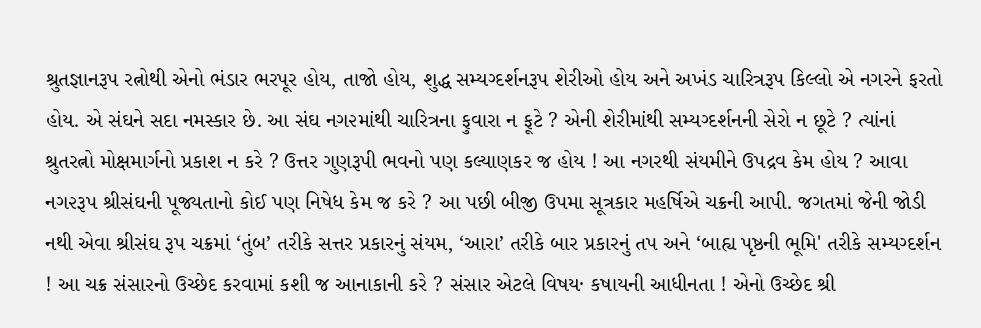શ્રુતજ્ઞાનરૂપ રત્નોથી એનો ભંડાર ભરપૂર હોય, તાજો હોય, શુદ્ધ સમ્યગ્દર્શનરૂપ શેરીઓ હોય અને અખંડ ચારિત્રરૂપ કિલ્લો એ નગરને ફરતો હોય. એ સંઘને સદા નમસ્કાર છે. આ સંઘ નગ૨માંથી ચારિત્રના ફુવારા ન ફૂટે ? એની શેરીમાંથી સમ્યગ્દર્શનની સેરો ન છૂટે ? ત્યાંનાં શ્રુતરત્નો મોક્ષમાર્ગનો પ્રકાશ ન કરે ? ઉત્તર ગુણરૂપી ભવનો પણ કલ્યાણકર જ હોય ! આ નગરથી સંયમીને ઉપદ્રવ કેમ હોય ? આવા નગ૨રૂપ શ્રીસંઘની પૂજ્યતાનો કોઈ પણ નિષેધ કેમ જ કરે ? આ પછી બીજી ઉપમા સૂત્રકાર મહર્ષિએ ચક્રની આપી. જગતમાં જેની જોડી નથી એવા શ્રીસંઘ રૂપ ચક્રમાં ‘તુંબ’ તરીકે સત્તર પ્રકારનું સંયમ, ‘આરા’ તરીકે બાર પ્રકારનું તપ અને ‘બાહ્ય પૃષ્ઠની ભૂમિ' તરીકે સમ્યગ્દર્શન ! આ ચક્ર સંસારનો ઉચ્છેદ કરવામાં કશી જ આનાકાની કરે ? સંસાર એટલે વિષય· કષાયની આધીનતા ! એનો ઉચ્છેદ શ્રી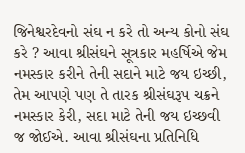જિનેશ્વરદેવનો સંઘ ન કરે તો અન્ય કોનો સંઘ કરે ? આવા શ્રીસંઘને સૂત્રકાર મહર્ષિએ જેમ નમસ્કાર કરીને તેની સદાને માટે જય ઇચ્છી, તેમ આપણે પણ તે તારક શ્રીસંઘરૂપ ચક્રને નમસ્કાર કેરી, સદા માટે તેની જય ઇચ્છવી જ જોઈએ. આવા શ્રીસંઘના પ્રતિનિધિ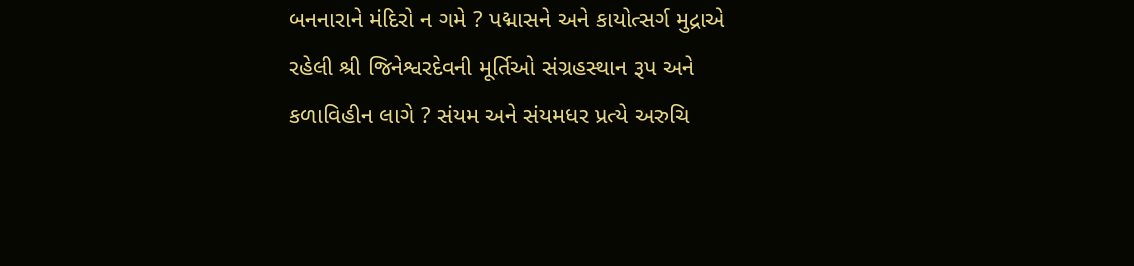બનનારાને મંદિરો ન ગમે ? પદ્માસને અને કાયોત્સર્ગ મુદ્રાએ રહેલી શ્રી જિનેશ્વરદેવની મૂર્તિઓ સંગ્રહસ્થાન રૂપ અને કળાવિહીન લાગે ? સંયમ અને સંયમધર પ્રત્યે અરુચિ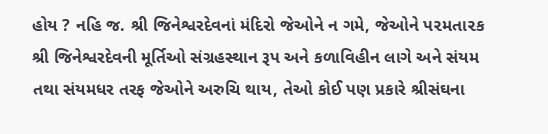હોય ? નહિ જ. શ્રી જિનેશ્વરદેવનાં મંદિરો જેઓને ન ગમે, જેઓને પ૨મતા૨ક શ્રી જિનેશ્વરદેવની મૂર્તિઓ સંગ્રહસ્થાન રૂપ અને કળાવિહીન લાગે અને સંયમ તથા સંયમધર તરફ જેઓને અરુચિ થાય, તેઓ કોઈ પણ પ્રકારે શ્રીસંઘના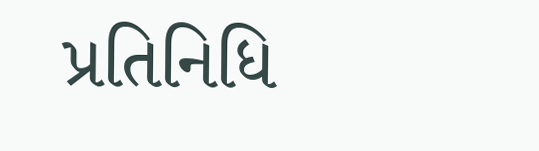પ્રતિનિધિ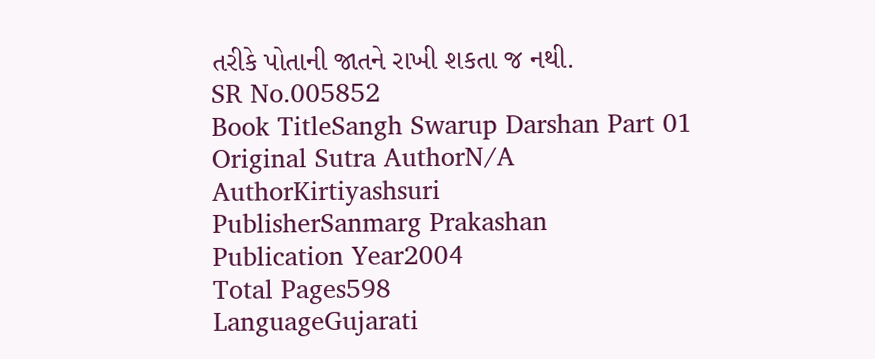તરીકે પોતાની જાતને રાખી શકતા જ નથી.
SR No.005852
Book TitleSangh Swarup Darshan Part 01
Original Sutra AuthorN/A
AuthorKirtiyashsuri
PublisherSanmarg Prakashan
Publication Year2004
Total Pages598
LanguageGujarati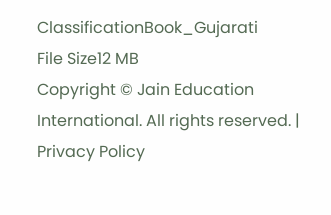ClassificationBook_Gujarati
File Size12 MB
Copyright © Jain Education International. All rights reserved. | Privacy Policy